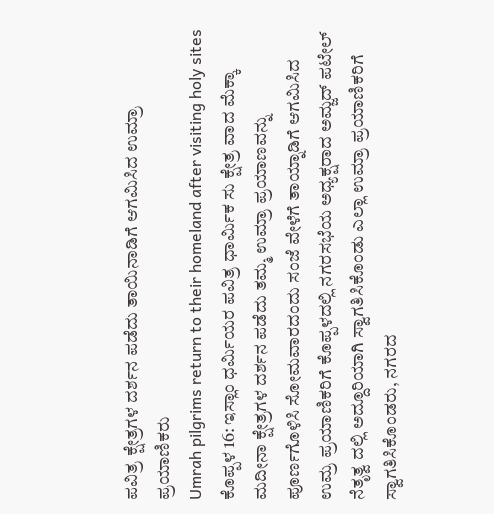ಪವಿತ್ರ ಕ್ಷೇತ್ರಗಳ ದರ್ಶನ ಪಡೆದು ತಾಯಿನಾಡಿಗೆ ಆಗಮಿಸಿದ ಉಮ್ರಾ ಪ್ರಯಾಣಿಕರು
Umrah pilgrims return to their homeland after visiting holy sites
ಕೊಪ್ಪಳ 16: ಇಸ್ಲಾಂ ಧರ್ಮಿಯರ ಪವಿತ್ರ ಧಾರ್ಮಿಕ ಸು ಕ್ಷೇತ್ರ ವಾದ ಮೆಕ್ಕಾ ಮದೀನಾ ಕ್ಷೇತ್ರಗಳ ದರ್ಶನ ಪಡೆದು ತಮ್ಮ ಉಮ್ರಾ ಪ್ರಯಾಣವನ್ನು ಪೂರ್ಣಗೊಳಿಸಿ ಸೋಮವಾರದಂದು ಸಂಜೆ ವೇಳೆಗೆ ತಾಯ್ನಾಡಿಗೆ ಆಗಮಿಸಿದ ಉಮ್ರ ಪ್ರಯಾಣಿಕರಿಗೆ ಕೊಪ್ಪಳದಲ್ಲಿ ನಗರಸಭೆಯ ಅಧ್ಯಕ್ಷರಾದ ಅಮ್ಜದ್ ಪಟೇಲ್ ನೆತೃತ್ವ ದಲ್ಲಿ ಅದ್ದೂರಿಯಾಗಿ ಸ್ವಾಗತಿಸಿಕೊಂಡು ಎಲ್ಲಾ ಉಮ್ರಾ ಪ್ರಯಾಣಿಕರಿಗೆ ಸ್ವಾಗತಿಸಿಕೊಂಡರು, ನಗರದ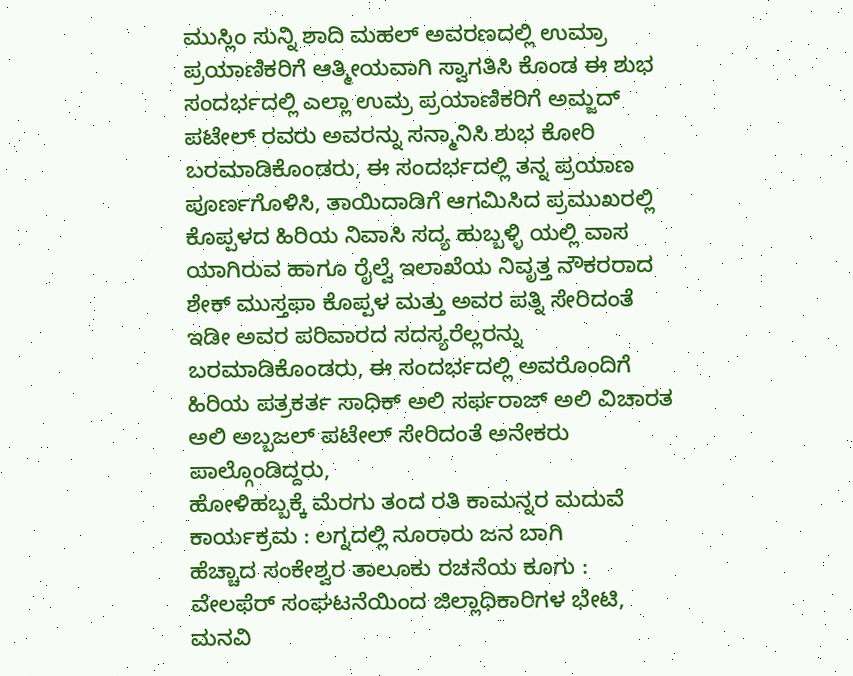ಮುಸ್ಲಿಂ ಸುನ್ನಿ ಶಾದಿ ಮಹಲ್ ಅವರಣದಲ್ಲಿ ಉಮ್ರಾ ಪ್ರಯಾಣಿಕರಿಗೆ ಆತ್ಮೀಯವಾಗಿ ಸ್ವಾಗತಿಸಿ ಕೊಂಡ ಈ ಶುಭ ಸಂದರ್ಭದಲ್ಲಿ ಎಲ್ಲಾ ಉಮ್ರ ಪ್ರಯಾಣಿಕರಿಗೆ ಅಮ್ಜದ್ ಪಟೇಲ್ ರವರು ಅವರನ್ನು ಸನ್ಮಾನಿಸಿ ಶುಭ ಕೋರಿ ಬರಮಾಡಿಕೊಂಡರು, ಈ ಸಂದರ್ಭದಲ್ಲಿ ತನ್ನ ಪ್ರಯಾಣ ಪೂರ್ಣಗೊಳಿಸಿ, ತಾಯಿದಾಡಿಗೆ ಆಗಮಿಸಿದ ಪ್ರಮುಖರಲ್ಲಿ ಕೊಪ್ಪಳದ ಹಿರಿಯ ನಿವಾಸಿ ಸದ್ಯ ಹುಬ್ಬಳ್ಳಿ ಯಲ್ಲಿ ವಾಸ ಯಾಗಿರುವ ಹಾಗೂ ರೈಲ್ವೆ ಇಲಾಖೆಯ ನಿವೃತ್ತ ನೌಕರರಾದ ಶೇಕ್ ಮುಸ್ತಫಾ ಕೊಪ್ಪಳ ಮತ್ತು ಅವರ ಪತ್ನಿ ಸೇರಿದಂತೆ ಇಡೀ ಅವರ ಪರಿವಾರದ ಸದಸ್ಯರೆಲ್ಲರನ್ನು ಬರಮಾಡಿಕೊಂಡರು, ಈ ಸಂದರ್ಭದಲ್ಲಿ ಅವರೊಂದಿಗೆ ಹಿರಿಯ ಪತ್ರಕರ್ತ ಸಾಧಿಕ್ ಅಲಿ ಸರ್ಫರಾಜ್ ಅಲಿ ವಿಚಾರತ ಅಲಿ ಅಬ್ಬಜಲ್ ಪಟೇಲ್ ಸೇರಿದಂತೆ ಅನೇಕರು ಪಾಲ್ಗೊಂಡಿದ್ದರು,
ಹೋಳಿಹಬ್ಬಕ್ಕೆ ಮೆರಗು ತಂದ ರತಿ ಕಾಮನ್ನರ ಮದುವೆ ಕಾರ್ಯಕ್ರಮ : ಲಗ್ನದಲ್ಲಿ ನೂರಾರು ಜನ ಬಾಗಿ
ಹೆಚ್ಚಾದ ಸಂಕೇಶ್ವರ ತಾಲೂಕು ರಚನೆಯ ಕೂಗು : ವೇಲಫೆರ್ ಸಂಘಟನೆಯಿಂದ ಜಿಲ್ಲಾಧಿಕಾರಿಗಳ ಭೇಟಿ, ಮನವಿ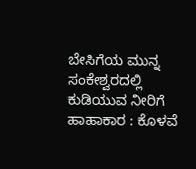ಬೇಸಿಗೆಯ ಮುನ್ನ ಸಂಕೇಶ್ವರದಲ್ಲಿ ಕುಡಿಯುವ ನೀರಿಗೆ ಹಾಹಾಕಾರ : ಕೊಳವೆ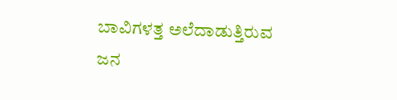ಬಾವಿಗಳತ್ತ ಅಲೆದಾಡುತ್ತಿರುವ ಜನ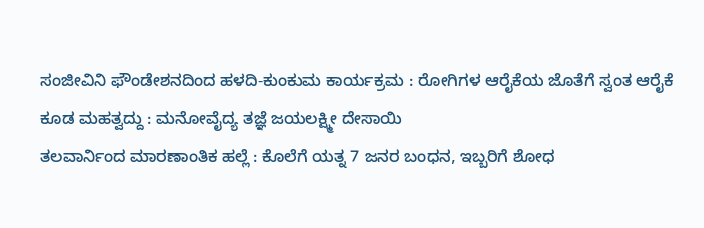ಸಂಜೀವಿನಿ ಫೌಂಡೇಶನದಿಂದ ಹಳದಿ-ಕುಂಕುಮ ಕಾರ್ಯಕ್ರಮ : ರೋಗಿಗಳ ಆರೈಕೆಯ ಜೊತೆಗೆ ಸ್ವಂತ ಆರೈಕೆ ಕೂಡ ಮಹತ್ವದ್ದು : ಮನೋವೈದ್ಯ ತಜ್ಞೆ ಜಯಲಕ್ಷ್ಮೀ ದೇಸಾಯಿ
ತಲವಾರ್ನಿಂದ ಮಾರಣಾಂತಿಕ ಹಲ್ಲೆ : ಕೊಲೆಗೆ ಯತ್ನ 7 ಜನರ ಬಂಧನ, ಇಬ್ಬರಿಗೆ ಶೋಧ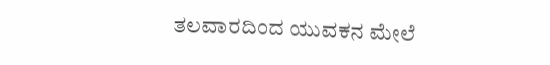ತಲವಾರದಿಂದ ಯುವಕನ ಮೇಲೆ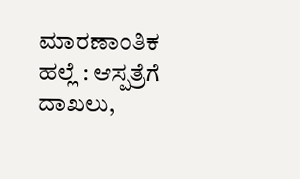ಮಾರಣಾಂತಿಕ ಹಲ್ಲೆ : ಆಸ್ಪತ್ರೆಗೆ ದಾಖಲು,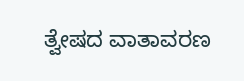ತ್ವೇಷದ ವಾತಾವರಣ